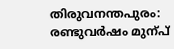തിരുവനന്തപുരം: രണ്ടുവർഷം മുന്പ്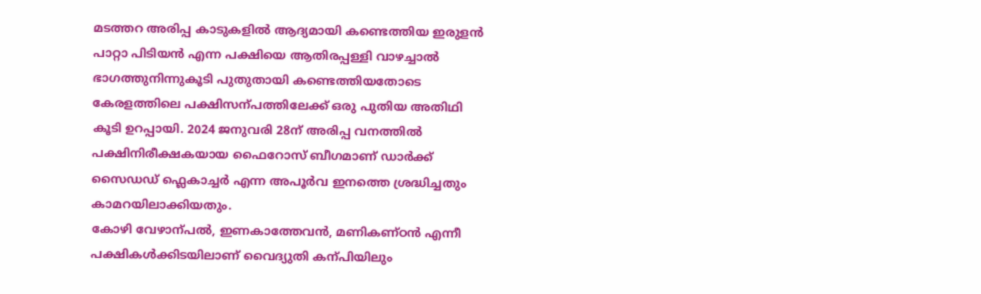മടത്തറ അരിപ്പ കാടുകളിൽ ആദ്യമായി കണ്ടെത്തിയ ഇരുളൻ പാറ്റാ പിടിയൻ എന്ന പക്ഷിയെ ആതിരപ്പള്ളി വാഴച്ചാൽ ഭാഗത്തുനിന്നുകൂടി പുതുതായി കണ്ടെത്തിയതോടെ കേരളത്തിലെ പക്ഷിസന്പത്തിലേക്ക് ഒരു പുതിയ അതിഥി കൂടി ഉറപ്പായി. 2024 ജനുവരി 28ന് അരിപ്പ വനത്തിൽ പക്ഷിനിരീക്ഷകയായ ഫൈറോസ് ബീഗമാണ് ഡാർക്ക് സൈഡഡ് ഫ്ലെകാച്ചർ എന്ന അപൂർവ ഇനത്തെ ശ്രദ്ധിച്ചതും കാമറയിലാക്കിയതും.
കോഴി വേഴാന്പൽ, ഇണകാത്തേവൻ, മണികണ്ഠൻ എന്നീ പക്ഷികൾക്കിടയിലാണ് വൈദ്യുതി കന്പിയിലും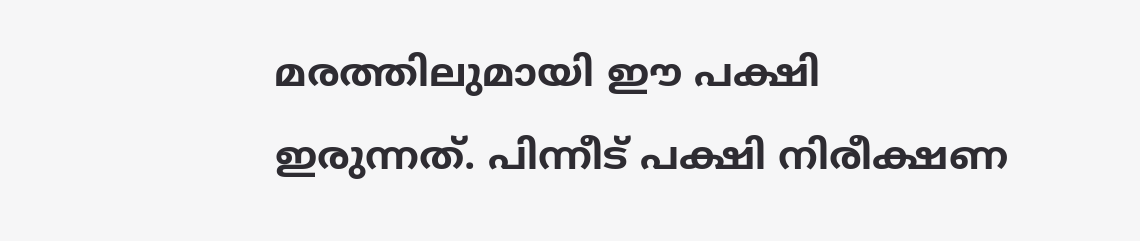മരത്തിലുമായി ഈ പക്ഷി ഇരുന്നത്. പിന്നീട് പക്ഷി നിരീക്ഷണ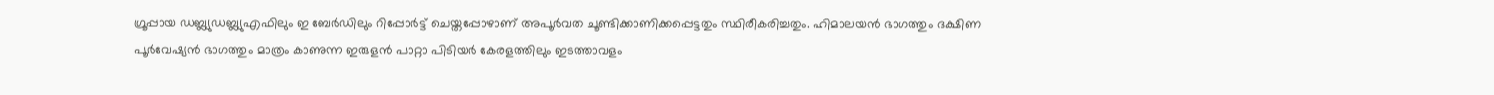ഗ്രൂപ്പായ ഡബ്ല്യുഡബ്ല്യുഎഫിലും ഇ ബേർഡിലും റിപ്പോർട്ട് ചെയ്തപ്പോഴാണ് അപൂർവത ചൂണ്ടിക്കാണിക്കപ്പെട്ടതും സ്ഥിരീകരിച്ചതും. ഹിമാലയൻ ഭാഗത്തും ദക്ഷിണ പൂർവേഷ്യൻ ഭാഗത്തും മാത്രം കാണുന്ന ഇരുളൻ പാറ്റാ പിടിയർ കേരളത്തിലും ഇടത്താവളം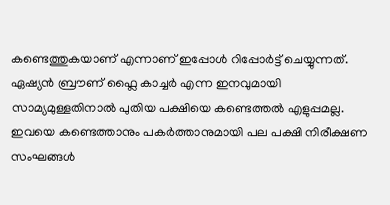കണ്ടെത്തുകയാണ് എന്നാണ് ഇപ്പോൾ റിപ്പോർട്ട് ചെയ്യുന്നത്.
ഏഷ്യൻ ബ്രൗണ് ഫ്ലൈ കാച്ചർ എന്ന ഇനവുമായി സാമ്യമുള്ളതിനാൽ പുതിയ പക്ഷിയെ കണ്ടെത്തൽ എളുപ്പമല്ല. ഇവയെ കണ്ടെത്താനും പകർത്താനുമായി പല പക്ഷി നിരീക്ഷണ സംഘങ്ങൾ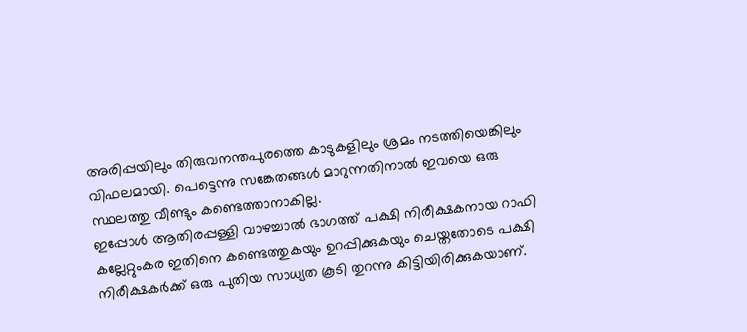അരിപ്പയിലും തിരുവനന്തപുരത്തെ കാടുകളിലും ശ്രമം നടത്തിയെങ്കിലും വിഫലമായി. പെട്ടെന്നു സങ്കേതങ്ങൾ മാറുന്നതിനാൽ ഇവയെ ഒരു സ്ഥലത്തു വീണ്ടും കണ്ടെത്താനാകില്ല.
ഇപ്പോൾ ആതിരപ്പള്ളി വാഴച്ചാൽ ഭാഗത്ത് പക്ഷി നിരീക്ഷകനായ റാഫി കല്ലേറ്റുംകര ഇതിനെ കണ്ടെത്തുകയും ഉറപ്പിക്കുകയും ചെയ്തതോടെ പക്ഷി നിരീക്ഷകർക്ക് ഒരു പുതിയ സാധ്യത കൂടി തുറന്നു കിട്ടിയിരിക്കുകയാണ്.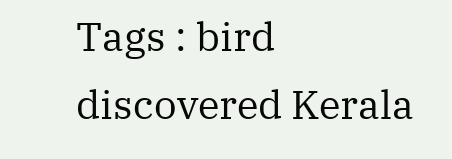Tags : bird discovered Kerala